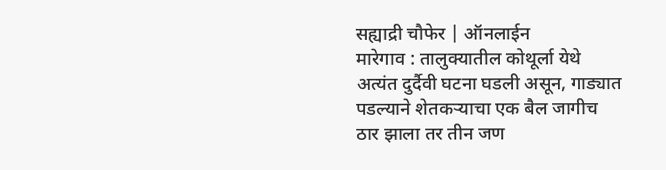सह्याद्री चौफेर | ऑनलाईन
मारेगाव : तालुक्यातील कोथूर्ला येथे अत्यंत दुर्दैवी घटना घडली असून, गाड्यात पडल्याने शेतकऱ्याचा एक बैल जागीच ठार झाला तर तीन जण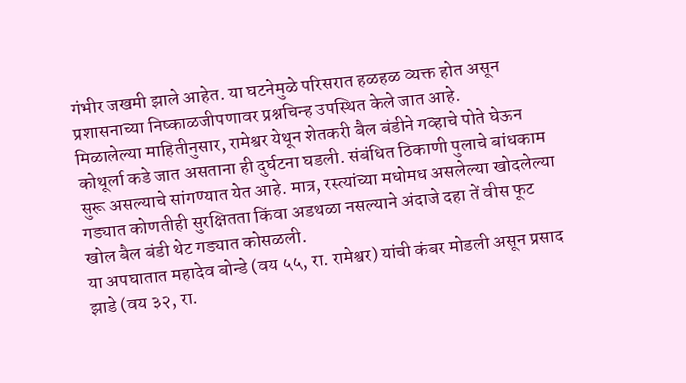गंभीर जखमी झाले आहेत. या घटनेमुळे परिसरात हळहळ व्यक्त होत असून प्रशासनाच्या निष्काळजीपणावर प्रश्नचिन्ह उपस्थित केले जात आहे.
मिळालेल्या माहितीनुसार, रामेश्वर येथून शेतकरी बैल बंडीने गव्हाचे पोते घेऊन कोथूर्ला कडे जात असताना ही दुर्घटना घडली. संबंधित ठिकाणी पुलाचे बांधकाम सुरू असल्याचे सांगण्यात येत आहे. मात्र, रस्त्यांच्या मधोमध असलेल्या खोदलेल्या गड्यात कोणतीही सुरक्षितता किंवा अडथळा नसल्याने अंदाजे दहा तें वीस फूट खोल बैल बंडी थेट गड्यात कोसळली.
या अपघातात महादेव बोन्डे (वय ५५, रा. रामेश्वर) यांची कंबर मोडली असून प्रसाद झाडे (वय ३२, रा.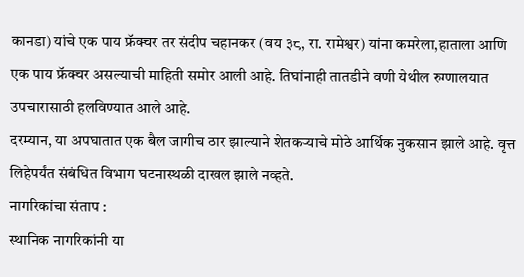कानडा) यांचे एक पाय फ्रॅक्चर तर संदीप चहानकर (वय ३८, रा. रामेश्वर) यांना कमरेला,हाताला आणि एक पाय फ्रॅक्चर असल्याची माहिती समोर आली आहे. तिघांनाही तातडीने वणी येथील रुग्णालयात उपचारासाठी हलविण्यात आले आहे.
दरम्यान, या अपघातात एक बैल जागीच ठार झाल्याने शेतकऱ्याचे मोठे आर्थिक नुकसान झाले आहे. वृत्त लिहेपर्यंत संबंधित विभाग घटनास्थळी दाखल झाले नव्हते.
नागरिकांचा संताप :
स्थानिक नागरिकांनी या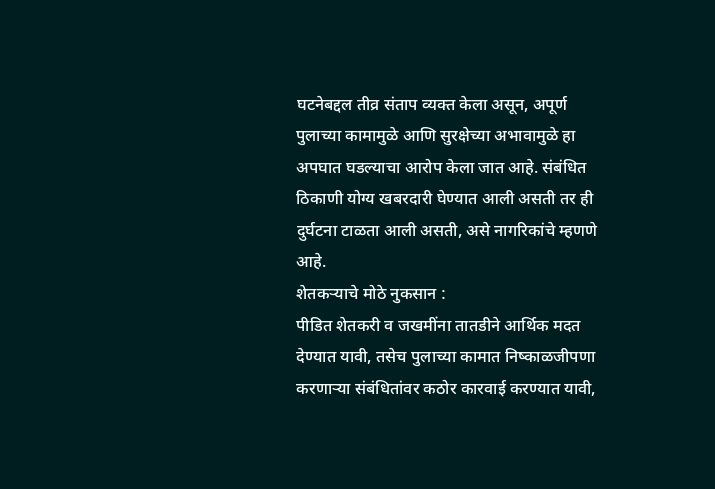घटनेबद्दल तीव्र संताप व्यक्त केला असून, अपूर्ण पुलाच्या कामामुळे आणि सुरक्षेच्या अभावामुळे हा अपघात घडल्याचा आरोप केला जात आहे. संबंधित ठिकाणी योग्य खबरदारी घेण्यात आली असती तर ही दुर्घटना टाळता आली असती, असे नागरिकांचे म्हणणे आहे.
शेतकऱ्याचे मोठे नुकसान :
पीडित शेतकरी व जखमींना तातडीने आर्थिक मदत देण्यात यावी, तसेच पुलाच्या कामात निष्काळजीपणा करणाऱ्या संबंधितांवर कठोर कारवाई करण्यात यावी,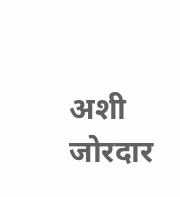अशी जोरदार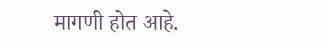मागणी होत आहे.